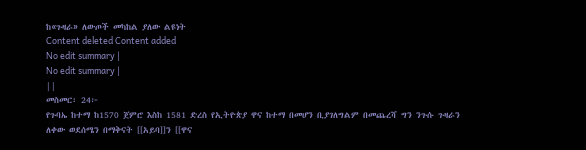ከ«ጉዛራ» ለውጦች መካከል ያለው ልዩነት
Content deleted Content added
No edit summary |
No edit summary |
||
መስመር፡ 24፦
የጉባኤ ከተማ ከ1570 ጀምሮ እስከ 1581 ድረስ የኢትዮጵያ ዋና ከተማ በመሆን ቢያገለግልም በመጨረሻ ግን ንጉሱ ጉዛራን ለቀው ወደሰሜን በማቅናት [[አይባ]]ን [[ዋና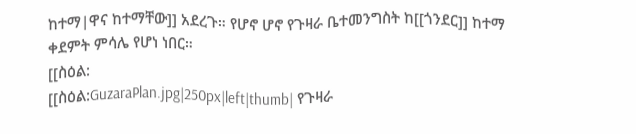ከተማ|ዋና ከተማቸው]] አደረጉ። የሆኖ ሆኖ የጉዛራ ቤተመንግስት ከ[[ጎንደር]] ከተማ ቀደምት ምሳሌ የሆነ ነበር።
[[ስዕል:
[[ስዕል:GuzaraPlan.jpg|250px|left|thumb| የጉዛራ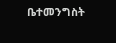ቤተመንግስት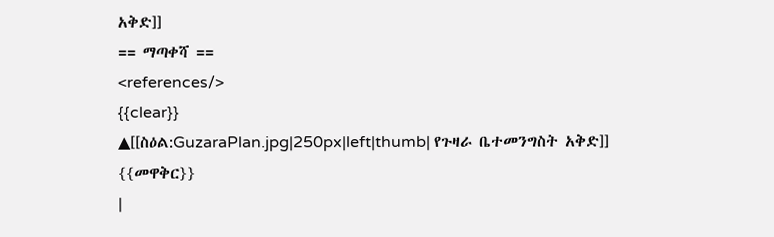አቅድ]]
== ማጣቀሻ ==
<references/>
{{clear}}
▲[[ስዕል:GuzaraPlan.jpg|250px|left|thumb| የጉዛራ ቤተመንግስት አቅድ]]
{{መዋቅር}}
|